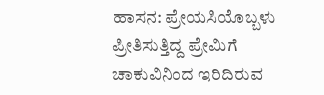ಹಾಸನ: ಪ್ರೇಯಸಿಯೊಬ್ಬಳು ಪ್ರೀತಿಸುತ್ತಿದ್ದ ಪ್ರೇಮಿಗೆ ಚಾಕುವಿನಿಂದ ಇರಿದಿರುವ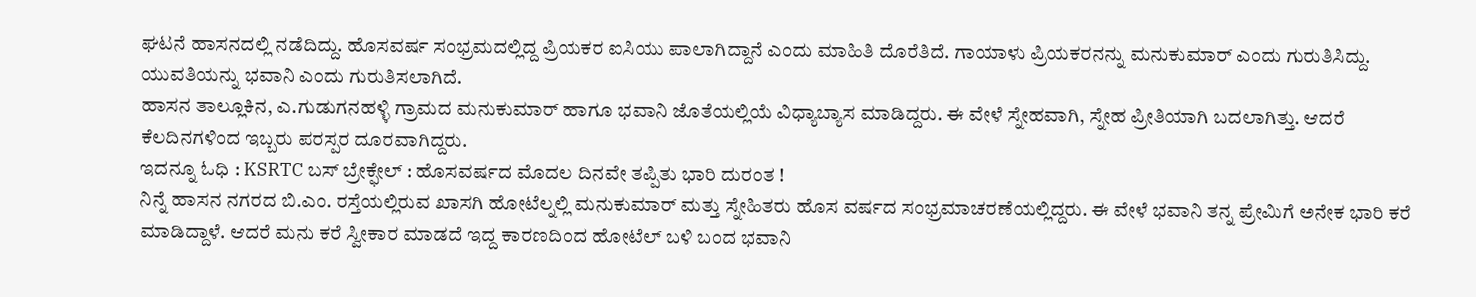ಘಟನೆ ಹಾಸನದಲ್ಲಿ ನಡೆದಿದ್ದು. ಹೊಸವರ್ಷ ಸಂಭ್ರಮದಲ್ಲಿದ್ದ ಪ್ರಿಯಕರ ಐಸಿಯು ಪಾಲಾಗಿದ್ದಾನೆ ಎಂದು ಮಾಹಿತಿ ದೊರೆತಿದೆ. ಗಾಯಾಳು ಪ್ರಿಯಕರನನ್ನು ಮನುಕುಮಾರ್ ಎಂದು ಗುರುತಿಸಿದ್ದು. ಯುವತಿಯನ್ನು ಭವಾನಿ ಎಂದು ಗುರುತಿಸಲಾಗಿದೆ.
ಹಾಸನ ತಾಲ್ಲೂಕಿನ, ಎ.ಗುಡುಗನಹಳ್ಳಿ ಗ್ರಾಮದ ಮನುಕುಮಾರ್ ಹಾಗೂ ಭವಾನಿ ಜೊತೆಯಲ್ಲಿಯೆ ವಿಧ್ಯಾಬ್ಯಾಸ ಮಾಡಿದ್ದರು. ಈ ವೇಳೆ ಸ್ನೇಹವಾಗಿ, ಸ್ನೇಹ ಪ್ರೀತಿಯಾಗಿ ಬದಲಾಗಿತ್ತು. ಆದರೆ ಕೆಲದಿನಗಳಿಂದ ಇಬ್ಬರು ಪರಸ್ಪರ ದೂರವಾಗಿದ್ದರು.
ಇದನ್ನೂ ಓಧಿ : KSRTC ಬಸ್ ಬ್ರೇಕ್ಫೇಲ್ : ಹೊಸವರ್ಷದ ಮೊದಲ ದಿನವೇ ತಪ್ಪಿತು ಭಾರಿ ದುರಂತ !
ನಿನ್ನೆ ಹಾಸನ ನಗರದ ಬಿ.ಎಂ. ರಸ್ತೆಯಲ್ಲಿರುವ ಖಾಸಗಿ ಹೋಟೆಲ್ನಲ್ಲಿ ಮನುಕುಮಾರ್ ಮತ್ತು ಸ್ನೇಹಿತರು ಹೊಸ ವರ್ಷದ ಸಂಭ್ರಮಾಚರಣೆಯಲ್ಲಿದ್ದರು. ಈ ವೇಳೆ ಭವಾನಿ ತನ್ನ ಪ್ರೇಮಿಗೆ ಅನೇಕ ಭಾರಿ ಕರೆ ಮಾಡಿದ್ದಾಳೆ. ಆದರೆ ಮನು ಕರೆ ಸ್ವೀಕಾರ ಮಾಡದೆ ಇದ್ದ ಕಾರಣದಿಂದ ಹೋಟೆಲ್ ಬಳಿ ಬಂದ ಭವಾನಿ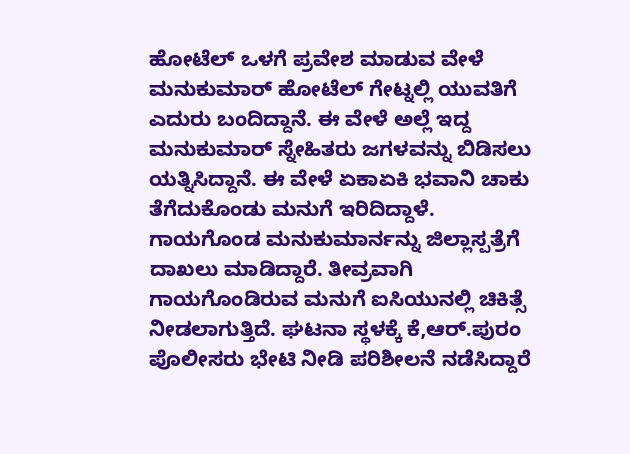ಹೋಟೆಲ್ ಒಳಗೆ ಪ್ರವೇಶ ಮಾಡುವ ವೇಳೆ ಮನುಕುಮಾರ್ ಹೋಟೆಲ್ ಗೇಟ್ನಲ್ಲಿ ಯುವತಿಗೆ ಎದುರು ಬಂದಿದ್ದಾನೆ. ಈ ವೇಳೆ ಅಲ್ಲೆ ಇದ್ದ ಮನುಕುಮಾರ್ ಸ್ನೇಹಿತರು ಜಗಳವನ್ನು ಬಿಡಿಸಲು ಯತ್ನಿಸಿದ್ದಾನೆ. ಈ ವೇಳೆ ಏಕಾಏಕಿ ಭವಾನಿ ಚಾಕು ತೆಗೆದುಕೊಂಡು ಮನುಗೆ ಇರಿದಿದ್ದಾಳೆ.
ಗಾಯಗೊಂಡ ಮನುಕುಮಾರ್ನನ್ನು ಜಿಲ್ಲಾಸ್ಪತ್ರೆಗೆ ದಾಖಲು ಮಾಡಿದ್ದಾರೆ. ತೀವ್ರವಾಗಿ ಗಾಯಗೊಂಡಿರುವ ಮನುಗೆ ಐಸಿಯುನಲ್ಲಿ ಚಿಕಿತ್ಸೆ ನೀಡಲಾಗುತ್ತಿದೆ. ಘಟನಾ ಸ್ಥಳಕ್ಕೆ ಕೆ,ಆರ್.ಪುರಂ ಪೊಲೀಸರು ಭೇಟಿ ನೀಡಿ ಪರಿಶೀಲನೆ ನಡೆಸಿದ್ದಾರೆ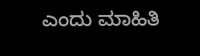ಎಂದು ಮಾಹಿತಿ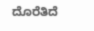ದೊರೆತಿದೆ